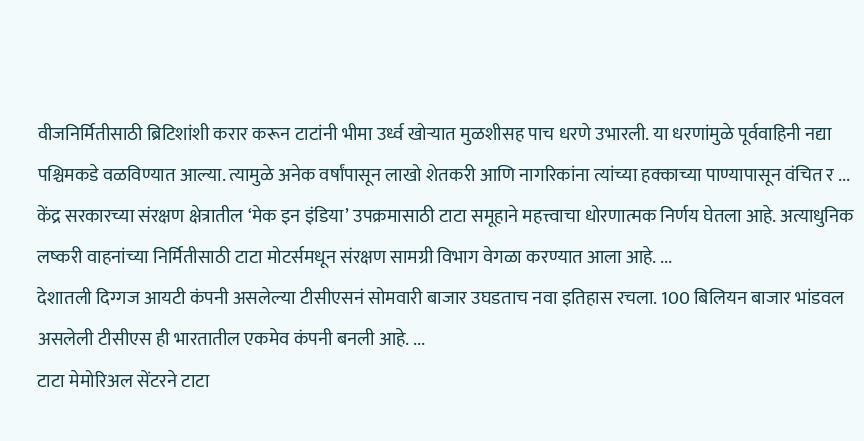वीजनिर्मितीसाठी ब्रिटिशांशी करार करून टाटांनी भीमा उर्ध्व खोऱ्यात मुळशीसह पाच धरणे उभारली. या धरणांमुळे पूर्ववाहिनी नद्या पश्चिमकडे वळविण्यात आल्या. त्यामुळे अनेक वर्षांपासून लाखो शेतकरी आणि नागरिकांना त्यांच्या हक्काच्या पाण्यापासून वंचित र ...
केंद्र सरकारच्या संरक्षण क्षेत्रातील ‘मेक इन इंडिया’ उपक्रमासाठी टाटा समूहाने महत्त्वाचा धोरणात्मक निर्णय घेतला आहे. अत्याधुनिक लष्करी वाहनांच्या निर्मितीसाठी टाटा मोटर्समधून संरक्षण सामग्री विभाग वेगळा करण्यात आला आहे. ...
देशातली दिग्गज आयटी कंपनी असलेल्या टीसीएसनं सोमवारी बाजार उघडताच नवा इतिहास रचला. 100 बिलियन बाजार भांडवल असलेली टीसीएस ही भारतातील एकमेव कंपनी बनली आहे. ...
टाटा मेमोरिअल सेंटरने टाटा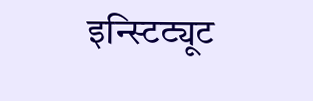इन्स्टिट्यूट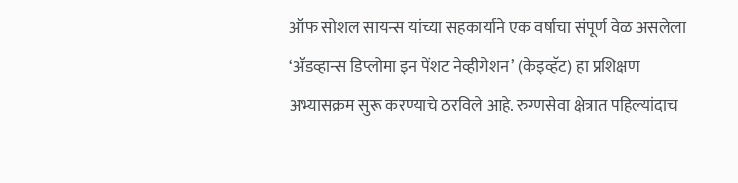ऑफ सोशल सायन्स यांच्या सहकार्याने एक वर्षाचा संपूर्ण वेळ असलेला ‘ॲडव्हान्स डिप्लोमा इन पेंशट नेव्हीगेशन’ (केइव्हॅट) हा प्रशिक्षण अभ्यासक्रम सुरू करण्याचे ठरविले आहे. रुग्णसेवा क्षेत्रात पहिल्यांदाच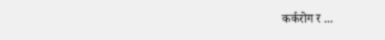कर्करोग र ...